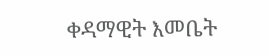ቀዳማዊት እመቤት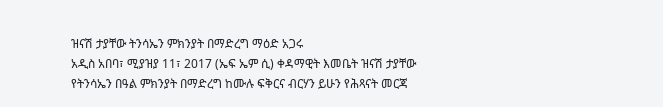ዝናሽ ታያቸው ትንሳኤን ምክንያት በማድረግ ማዕድ አጋሩ
አዲስ አበባ፣ ሚያዝያ 11፣ 2017 (ኤፍ ኤም ሲ) ቀዳማዊት እመቤት ዝናሽ ታያቸው የትንሳኤን በዓል ምክንያት በማድረግ ከሙሉ ፍቅርና ብርሃን ይሁን የሕጻናት መርጃ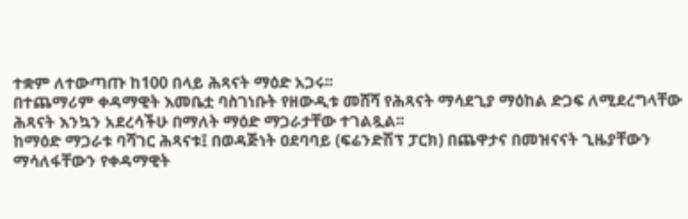ተቋም ለተውጣጡ ከ100 በላይ ሕጻናት ማዕድ አጋሩ፡፡
በተጨማሪም ቀዳማዊት እመቤቷ ባስገነቡት የዘውዲቱ መሸሻ የሕጻናት ማሳደጊያ ማዕከል ድጋፍ ለሚደረግላቸው ሕጻናት እንኳን አደረሳችሁ በማለት ማዕድ ማጋራታቸው ተገልጿል፡፡
ከማዕድ ማጋራቱ ባሻገር ሕጻናቱ፤ በወዳጅነት ዐደባባይ (ፍሬንድሽፕ ፓርክ) በጨዋታና በመዝናናት ጊዜያቸውን ማሳለፋቸውን የቀዳማዊት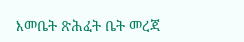እመቤት ጽሕፈት ቤት መረጃ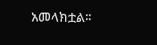አመላክቷል፡፡